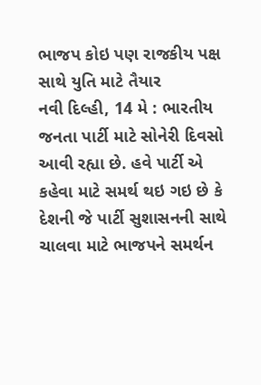ભાજપ કોઇ પણ રાજકીય પક્ષ સાથે યુતિ માટે તૈયાર
નવી દિલ્હી, 14 મે : ભારતીય જનતા પાર્ટી માટે સોનેરી દિવસો આવી રહ્યા છે. હવે પાર્ટી એ કહેવા માટે સમર્થ થઇ ગઇ છે કે દેશની જે પાર્ટી સુશાસનની સાથે ચાલવા માટે ભાજપને સમર્થન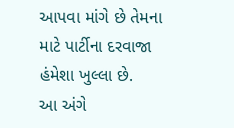આપવા માંગે છે તેમના માટે પાર્ટીના દરવાજા હંમેશા ખુલ્લા છે.
આ અંગે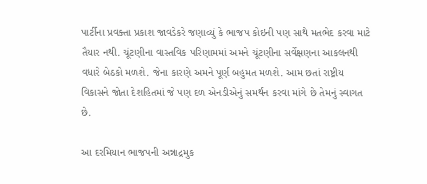પાર્ટીના પ્રવક્તા પ્રકાશ જાવડેકરે જણાવ્યું કે ભાજપ કોઇની પણ સાથે મતભેદ કરવા માટે તૈયાર નથી. ચૂંટણીના વાસ્તવિક પરિણામમાં અમને ચૂંટણીના સર્વેક્ષણના આકલનથી વધારે બેઠકો મળશે. જેના કારણે અમને પૂર્ણ બહુમત મળશે. આમ છતાં રાષ્ટ્રીય વિકાસને જોતા દેશહિતમાં જે પણ દળ એનડીએનું સમર્થન કરવા માંગે છે તેમનું સ્વાગત છે.

આ દરમિયાન ભાજપની અન્નાદ્રમુક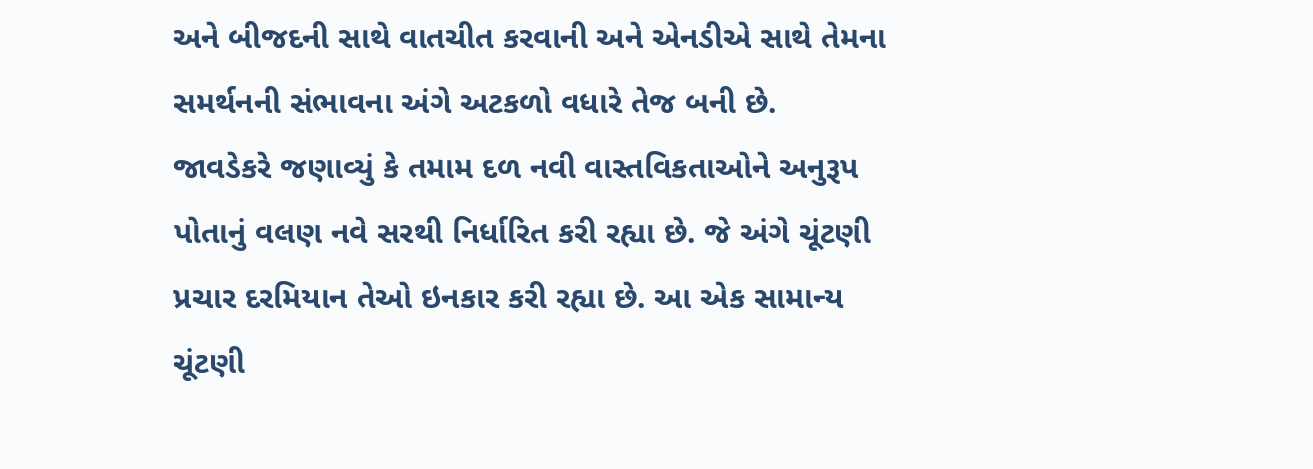અને બીજદની સાથે વાતચીત કરવાની અને એનડીએ સાથે તેમના સમર્થનની સંભાવના અંગે અટકળો વધારે તેજ બની છે.
જાવડેકરે જણાવ્યું કે તમામ દળ નવી વાસ્તવિકતાઓને અનુરૂપ પોતાનું વલણ નવે સરથી નિર્ધારિત કરી રહ્યા છે. જે અંગે ચૂંટણી પ્રચાર દરમિયાન તેઓ ઇનકાર કરી રહ્યા છે. આ એક સામાન્ય ચૂંટણી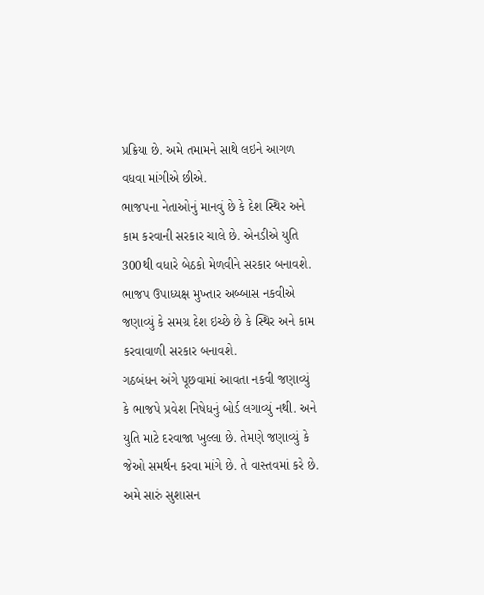પ્રક્રિયા છે. અમે તમામને સાથે લઇને આગળ વધવા માંગીએ છીએ.
ભાજપના નેતાઓનું માનવું છે કે દેશ સ્થિર અને કામ કરવાની સરકાર ચાલે છે. એનડીએ યુતિ 300થી વધારે બેઠકો મેળવીને સરકાર બનાવશે. ભાજપ ઉપાધ્યક્ષ મુખ્તાર અબ્બાસ નકવીએ જણાવ્યું કે સમગ્ર દેશ ઇચ્છે છે કે સ્થિર અને કામ કરવાવાળી સરકાર બનાવશે.
ગઠબંધન અંગે પૂછવામાં આવતા નકવી જણાવ્યું કે ભાજપે પ્રવેશ નિષેધનું બોર્ડ લગાવ્યું નથી. અને યુતિ માટે દરવાજા ખુલ્લા છે. તેમણે જણાવ્યું કે જેઓ સમર્થન કરવા માંગે છે. તે વાસ્તવમાં કરે છે. અમે સારું સુશાસન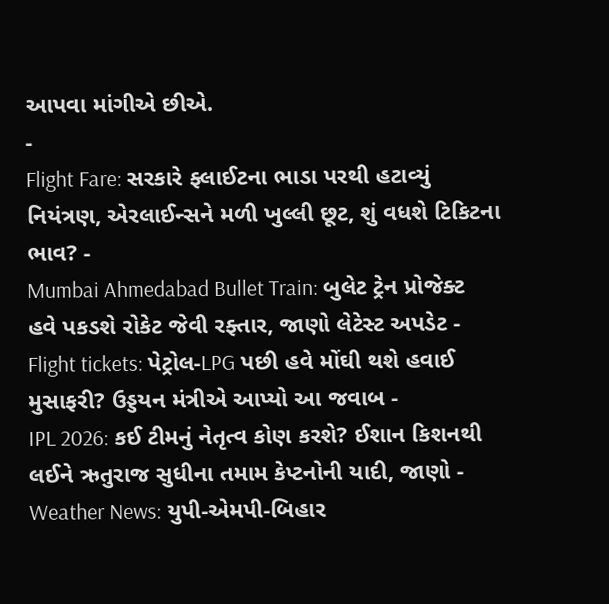આપવા માંગીએ છીએ.
-
Flight Fare: સરકારે ફ્લાઈટના ભાડા પરથી હટાવ્યું નિયંત્રણ, એરલાઈન્સને મળી ખુલ્લી છૂટ, શું વધશે ટિકિટના ભાવ? -
Mumbai Ahmedabad Bullet Train: બુલેટ ટ્રેન પ્રોજેક્ટ હવે પકડશે રોકેટ જેવી રફ્તાર, જાણો લેટેસ્ટ અપડેટ -
Flight tickets: પેટ્રોલ-LPG પછી હવે મોંઘી થશે હવાઈ મુસાફરી? ઉડ્ડયન મંત્રીએ આપ્યો આ જવાબ -
IPL 2026: કઈ ટીમનું નેતૃત્વ કોણ કરશે? ઈશાન કિશનથી લઈને ઋતુરાજ સુધીના તમામ કેપ્ટનોની યાદી, જાણો -
Weather News: યુપી-એમપી-બિહાર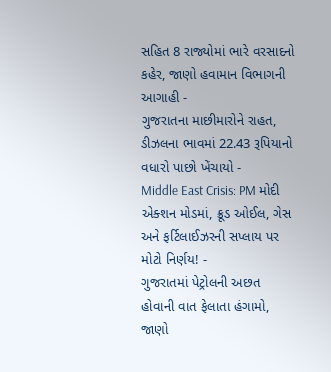સહિત 8 રાજ્યોમાં ભારે વરસાદનો કહેર, જાણો હવામાન વિભાગની આગાહી -
ગુજરાતના માછીમારોને રાહત, ડીઝલના ભાવમાં 22.43 રૂપિયાનો વધારો પાછો ખેંચાયો -
Middle East Crisis: PM મોદી એક્શન મોડમાં, ક્રૂડ ઓઈલ, ગેસ અને ફર્ટિલાઈઝરની સપ્લાય પર મોટો નિર્ણય! -
ગુજરાતમાં પેટ્રોલની અછત હોવાની વાત ફેલાતા હંગામો, જાણો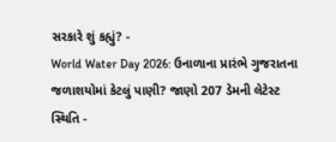સરકારે શું કહ્યું? -
World Water Day 2026: ઉનાળાના પ્રારંભે ગુજરાતના જળાશયોમાં કેટલું પાણી? જાણો 207 ડેમની લેટેસ્ટ સ્થિતિ -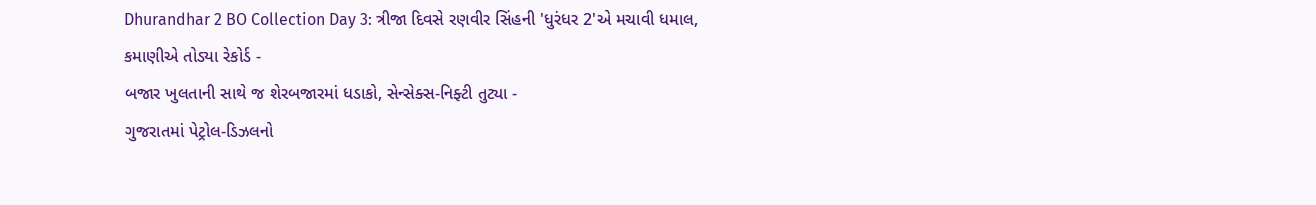Dhurandhar 2 BO Collection Day 3: ત્રીજા દિવસે રણવીર સિંહની 'ધુરંધર 2'એ મચાવી ધમાલ, કમાણીએ તોડ્યા રેકોર્ડ -
બજાર ખુલતાની સાથે જ શેરબજારમાં ધડાકો, સેન્સેક્સ-નિફ્ટી તુટ્યા -
ગુજરાતમાં પેટ્રોલ-ડિઝલનો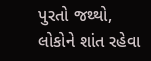પુરતો જથ્થો, લોકોને શાંત રહેવા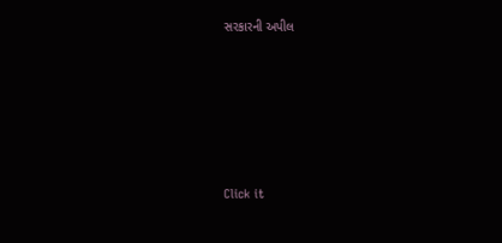સરકારની અપીલ








Click it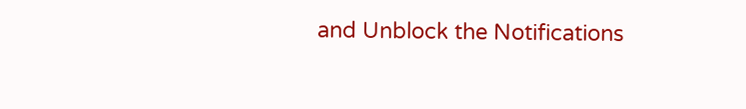and Unblock the Notifications